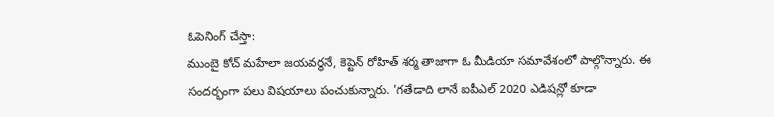ఓపెనింగ్ చేస్తా:
ముంబై కోచ్ మహేలా జయవర్ధనే, కెప్టెన్ రోహిత్ శర్మ తాజాగా ఓ మీడియా సమావేశంలో పాల్గొన్నారు. ఈ సందర్భంగా పలు విషయాలు పంచుకున్నారు. 'గతేడాది లానే ఐపీఎల్ 2020 ఎడిషన్లో కూడా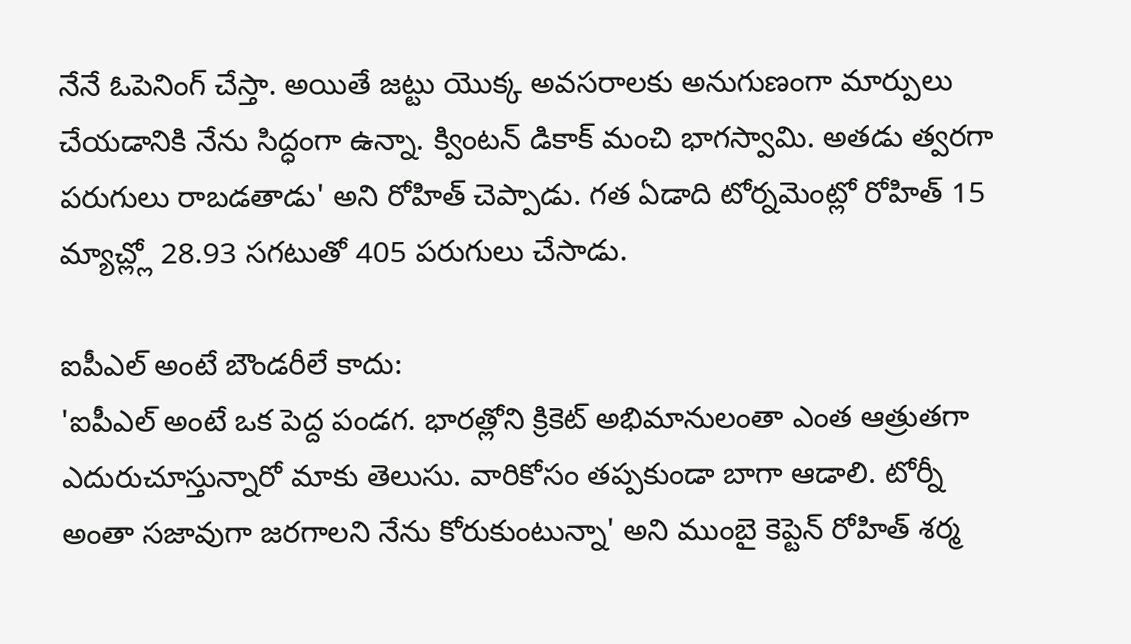నేనే ఓపెనింగ్ చేస్తా. అయితే జట్టు యొక్క అవసరాలకు అనుగుణంగా మార్పులు చేయడానికి నేను సిద్ధంగా ఉన్నా. క్వింటన్ డికాక్ మంచి భాగస్వామి. అతడు త్వరగా పరుగులు రాబడతాడు' అని రోహిత్ చెప్పాడు. గత ఏడాది టోర్నమెంట్లో రోహిత్ 15 మ్యాచ్ల్లో 28.93 సగటుతో 405 పరుగులు చేసాడు.

ఐపీఎల్ అంటే బౌండరీలే కాదు:
'ఐపీఎల్ అంటే ఒక పెద్ద పండగ. భారత్లోని క్రికెట్ అభిమానులంతా ఎంత ఆత్రుతగా ఎదురుచూస్తున్నారో మాకు తెలుసు. వారికోసం తప్పకుండా బాగా ఆడాలి. టోర్నీ అంతా సజావుగా జరగాలని నేను కోరుకుంటున్నా' అని ముంబై కెప్టెన్ రోహిత్ శర్మ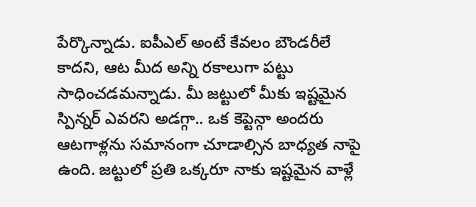పేర్కొన్నాడు. ఐపీఎల్ అంటే కేవలం బౌండరీలే కాదని, ఆట మీద అన్ని రకాలుగా పట్టు సాధించడమన్నాడు. మీ జట్టులో మీకు ఇష్టమైన స్పిన్నర్ ఎవరని అడగ్గా.. ఒక కెప్టెన్గా అందరు ఆటగాళ్లను సమానంగా చూడాల్సిన బాధ్యత నాపై ఉంది. జట్టులో ప్రతి ఒక్కరూ నాకు ఇష్టమైన వాళ్లే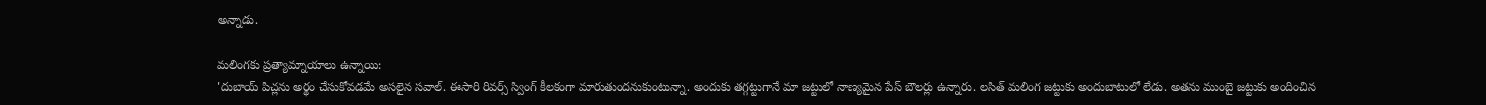అన్నాడు.

మలింగకు ప్రత్యామ్నాయాలు ఉన్నాయి:
'దుబాయ్ పిచ్లను అర్థం చేసుకోవడమే అసలైన సవాల్. ఈసారి రివర్స్ స్వింగ్ కీలకంగా మారుతుందనుకుంటున్నా. అందుకు తగ్గట్టుగానే మా జట్టులో నాణ్యమైన పేస్ బౌలర్లు ఉన్నారు. లసిత్ మలింగ జట్టుకు అందుబాటులో లేడు. అతను ముంబై జట్టుకు అందించిన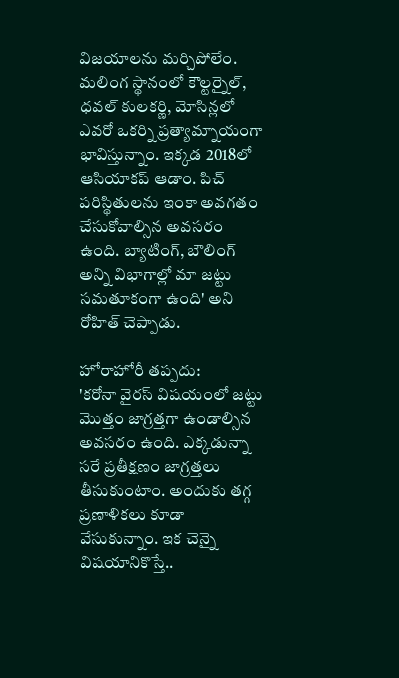విజయాలను మర్చిపోలేం. మలింగ స్థానంలో కౌల్టర్నైల్, ధవల్ కులకర్ణి, మోసిన్లలో ఎవరో ఒకర్ని ప్రత్యామ్నాయంగా భావిస్తున్నాం. ఇక్కడ 2018లో ఆసియాకప్ ఆడాం. పిచ్ పరిస్థితులను ఇంకా అవగతం చేసుకోవాల్సిన అవసరం ఉంది. బ్యాటింగ్, బౌలింగ్ అన్ని విభాగాల్లో మా జట్టు సమతూకంగా ఉంది' అని రోహిత్ చెప్పాడు.

హోరాహోరీ తప్పదు:
'కరోనా వైరస్ విషయంలో జట్టు మొత్తం జాగ్రత్తగా ఉండాల్సిన అవసరం ఉంది. ఎక్కడున్నా సరే ప్రతీక్షణం జాగ్రత్తలు తీసుకుంటాం. అందుకు తగ్గ ప్రణాళికలు కూడా వేసుకున్నాం. ఇక చెన్నై విషయానికొస్తే..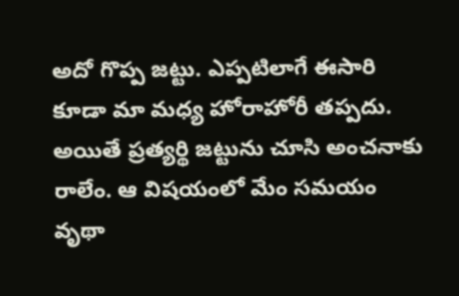అదో గొప్ప జట్టు. ఎప్పటిలాగే ఈసారి కూడా మా మధ్య హోరాహోరీ తప్పదు. అయితే ప్రత్యర్థి జట్టును చూసి అంచనాకు రాలేం. ఆ విషయంలో మేం సమయం వృథా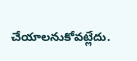చేయాలనుకోవట్లేదు.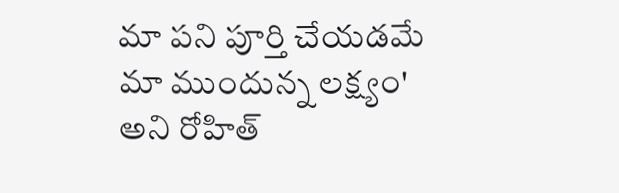మా పని పూర్తి చేయడమే మా ముందున్న లక్ష్యం' అని రోహిత్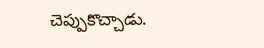చెప్పుకొచ్చాడు.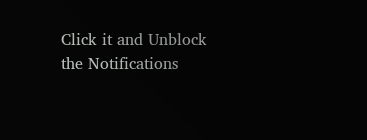Click it and Unblock the Notifications